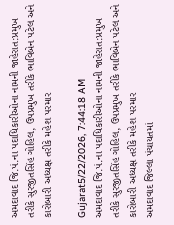અમદાવાદ જિ.પં.ના પદાધિકારીઓના નામની જાહેરાત:પ્રમુખ તરીકે સુરજીતસિંહ ગોહિલ, ઉપપ્રમુખ તરીકે ભાવિબેન પટેલ અને કારોબારી અધ્યક્ષ તરીકે મહેશ પરમાર

Gujarat5/22/2026, 7:44:18 AM
અમદાવાદ જિ.પં.ના પદાધિકારીઓના નામની જાહેરાત:પ્રમુખ તરીકે સુરજીતસિંહ ગોહિલ, ઉપપ્રમુખ તરીકે ભાવિબેન પટેલ અને કારોબારી અધ્યક્ષ તરીકે મહેશ પરમાર
અમદાવાદ જિલ્લા પંચાયતમાં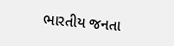ભારતીય જનતા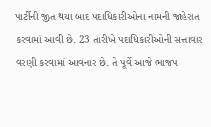પાર્ટીની જીત થયા બાદ પદાધિકારીઓના નામની જાહેરાત કરવામાં આવી છે. 23 તારીખે પદાધિકારીઓની સત્તાવાર વરણી કરવામાં આવનાર છે. તે પૂર્વે આજે ભાજપ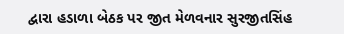દ્વારા હડાળા બેઠક પર જીત મેળવનાર સુરજીતસિંહ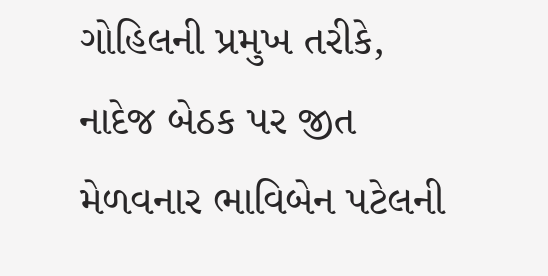ગોહિલની પ્રમુખ તરીકે, નાદેજ બેઠક પર જીત મેળવનાર ભાવિબેન પટેલની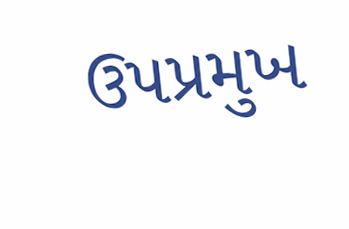ઉપપ્રમુખ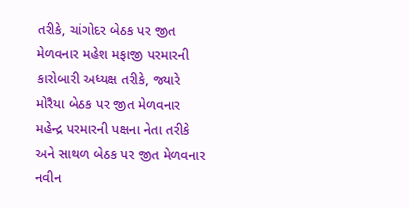તરીકે, ચાંગોદર બેઠક પર જીત મેળવનાર મહેશ મફાજી પરમારની કારોબારી અધ્યક્ષ તરીકે, જ્યારે મોરૈયા બેઠક પર જીત મેળવનાર મહેન્દ્ર પરમારની પક્ષના નેતા તરીકે અને સાથળ બેઠક પર જીત મેળવનાર નવીન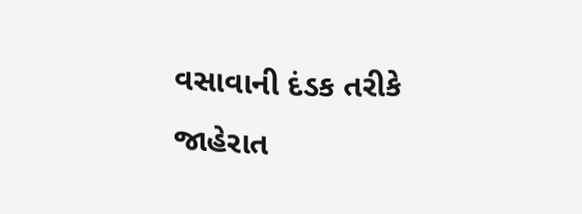વસાવાની દંડક તરીકે જાહેરાત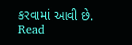કરવામાં આવી છે.
Read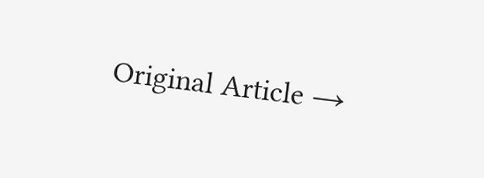Original Article →